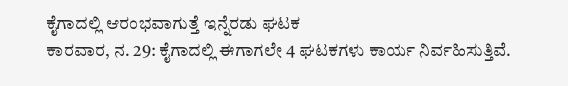ಕೈಗಾದಲ್ಲಿ ಆರಂಭವಾಗುತ್ತೆ ಇನ್ನೆರಡು ಘಟಕ
ಕಾರವಾರ, ನ. 29: ಕೈಗಾದಲ್ಲಿ ಈಗಾಗಲೇ 4 ಘಟಕಗಳು ಕಾರ್ಯ ನಿರ್ವಹಿಸುತ್ತಿವೆ.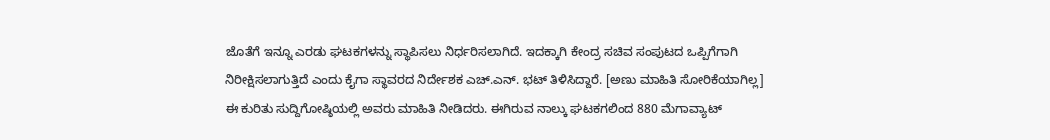ಜೊತೆಗೆ ಇನ್ನೂ ಎರಡು ಘಟಕಗಳನ್ನು ಸ್ಥಾಪಿಸಲು ನಿರ್ಧರಿಸಲಾಗಿದೆ. ಇದಕ್ಕಾಗಿ ಕೇಂದ್ರ ಸಚಿವ ಸಂಪುಟದ ಒಪ್ಪಿಗೆಗಾಗಿ ನಿರೀಕ್ಷಿಸಲಾಗುತ್ತಿದೆ ಎಂದು ಕೈಗಾ ಸ್ಥಾವರದ ನಿರ್ದೇಶಕ ಎಚ್.ಎನ್. ಭಟ್ ತಿಳಿಸಿದ್ದಾರೆ. [ಅಣು ಮಾಹಿತಿ ಸೋರಿಕೆಯಾಗಿಲ್ಲ]
ಈ ಕುರಿತು ಸುದ್ದಿಗೋಷ್ಠಿಯಲ್ಲಿ ಅವರು ಮಾಹಿತಿ ನೀಡಿದರು. ಈಗಿರುವ ನಾಲ್ಕು ಘಟಕಗಲಿಂದ 880 ಮೆಗಾವ್ಯಾಟ್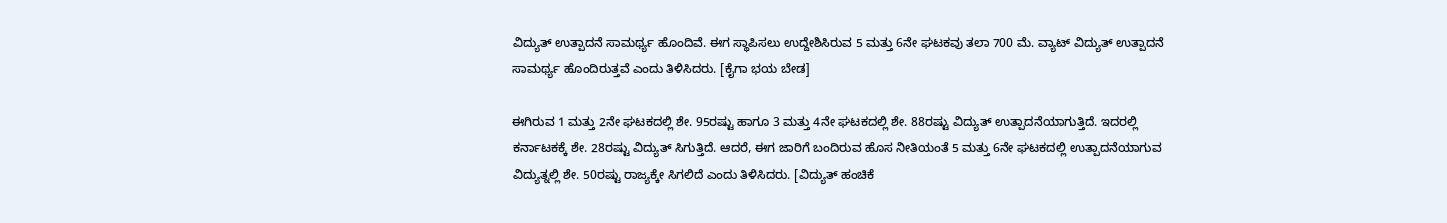ವಿದ್ಯುತ್ ಉತ್ಪಾದನೆ ಸಾಮರ್ಥ್ಯ ಹೊಂದಿವೆ. ಈಗ ಸ್ಥಾಪಿಸಲು ಉದ್ದೇಶಿಸಿರುವ 5 ಮತ್ತು 6ನೇ ಘಟಕವು ತಲಾ 700 ಮೆ. ವ್ಯಾಟ್ ವಿದ್ಯುತ್ ಉತ್ಪಾದನೆ ಸಾಮರ್ಥ್ಯ ಹೊಂದಿರುತ್ತವೆ ಎಂದು ತಿಳಿಸಿದರು. [ಕೈಗಾ ಭಯ ಬೇಡ]

ಈಗಿರುವ 1 ಮತ್ತು 2ನೇ ಘಟಕದಲ್ಲಿ ಶೇ. 95ರಷ್ಟು ಹಾಗೂ 3 ಮತ್ತು 4ನೇ ಘಟಕದಲ್ಲಿ ಶೇ. 88ರಷ್ಟು ವಿದ್ಯುತ್ ಉತ್ಪಾದನೆಯಾಗುತ್ತಿದೆ. ಇದರಲ್ಲಿ ಕರ್ನಾಟಕಕ್ಕೆ ಶೇ. 28ರಷ್ಟು ವಿದ್ಯುತ್ ಸಿಗುತ್ತಿದೆ. ಆದರೆ, ಈಗ ಜಾರಿಗೆ ಬಂದಿರುವ ಹೊಸ ನೀತಿಯಂತೆ 5 ಮತ್ತು 6ನೇ ಘಟಕದಲ್ಲಿ ಉತ್ಪಾದನೆಯಾಗುವ ವಿದ್ಯುತ್ನಲ್ಲಿ ಶೇ. 50ರಷ್ಟು ರಾಜ್ಯಕ್ಕೇ ಸಿಗಲಿದೆ ಎಂದು ತಿಳಿಸಿದರು. [ವಿದ್ಯುತ್ ಹಂಚಿಕೆ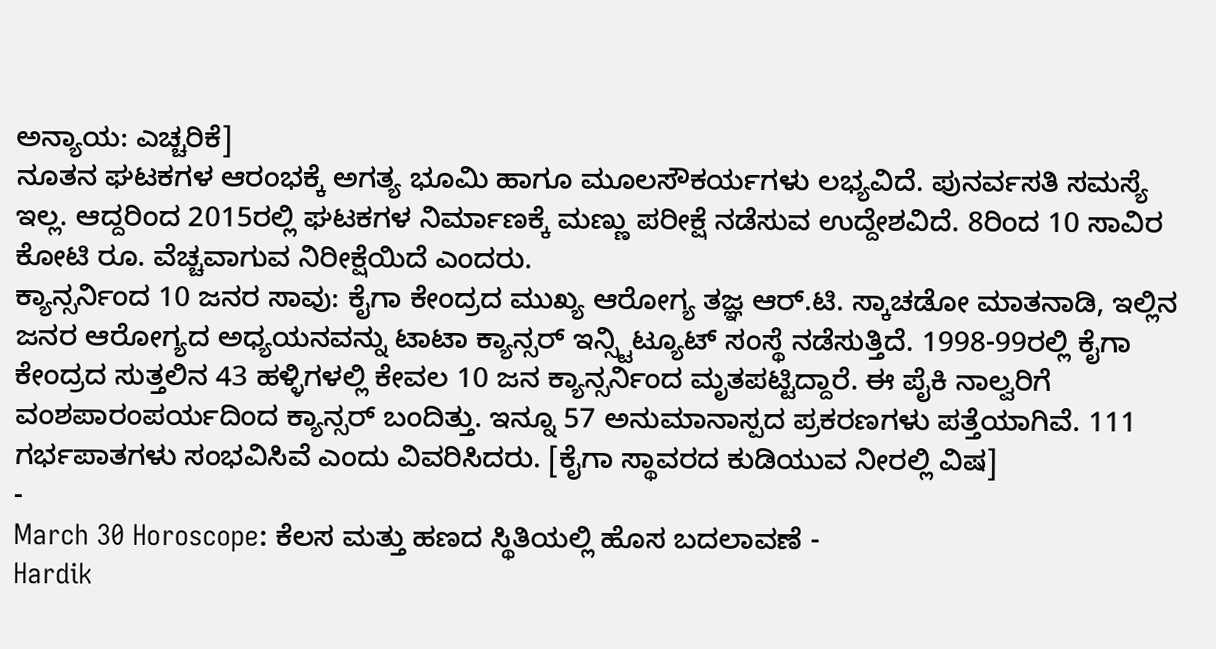ಅನ್ಯಾಯ: ಎಚ್ಚರಿಕೆ]
ನೂತನ ಘಟಕಗಳ ಆರಂಭಕ್ಕೆ ಅಗತ್ಯ ಭೂಮಿ ಹಾಗೂ ಮೂಲಸೌಕರ್ಯಗಳು ಲಭ್ಯವಿದೆ. ಪುನರ್ವಸತಿ ಸಮಸ್ಯೆ ಇಲ್ಲ. ಆದ್ದರಿಂದ 2015ರಲ್ಲಿ ಘಟಕಗಳ ನಿರ್ಮಾಣಕ್ಕೆ ಮಣ್ಣು ಪರೀಕ್ಷೆ ನಡೆಸುವ ಉದ್ದೇಶವಿದೆ. 8ರಿಂದ 10 ಸಾವಿರ ಕೋಟಿ ರೂ. ವೆಚ್ಚವಾಗುವ ನಿರೀಕ್ಷೆಯಿದೆ ಎಂದರು.
ಕ್ಯಾನ್ಸರ್ನಿಂದ 10 ಜನರ ಸಾವು: ಕೈಗಾ ಕೇಂದ್ರದ ಮುಖ್ಯ ಆರೋಗ್ಯ ತಜ್ಞ ಆರ್.ಟಿ. ಸ್ಕಾಚಡೋ ಮಾತನಾಡಿ, ಇಲ್ಲಿನ ಜನರ ಆರೋಗ್ಯದ ಅಧ್ಯಯನವನ್ನು ಟಾಟಾ ಕ್ಯಾನ್ಸರ್ ಇನ್ಸ್ಟಿಟ್ಯೂಟ್ ಸಂಸ್ಥೆ ನಡೆಸುತ್ತಿದೆ. 1998-99ರಲ್ಲಿ ಕೈಗಾ ಕೇಂದ್ರದ ಸುತ್ತಲಿನ 43 ಹಳ್ಳಿಗಳಲ್ಲಿ ಕೇವಲ 10 ಜನ ಕ್ಯಾನ್ಸರ್ನಿಂದ ಮೃತಪಟ್ಟಿದ್ದಾರೆ. ಈ ಪೈಕಿ ನಾಲ್ವರಿಗೆ ವಂಶಪಾರಂಪರ್ಯದಿಂದ ಕ್ಯಾನ್ಸರ್ ಬಂದಿತ್ತು. ಇನ್ನೂ 57 ಅನುಮಾನಾಸ್ಪದ ಪ್ರಕರಣಗಳು ಪತ್ತೆಯಾಗಿವೆ. 111 ಗರ್ಭಪಾತಗಳು ಸಂಭವಿಸಿವೆ ಎಂದು ವಿವರಿಸಿದರು. [ಕೈಗಾ ಸ್ಥಾವರದ ಕುಡಿಯುವ ನೀರಲ್ಲಿ ವಿಷ]
-
March 30 Horoscope: ಕೆಲಸ ಮತ್ತು ಹಣದ ಸ್ಥಿತಿಯಲ್ಲಿ ಹೊಸ ಬದಲಾವಣೆ -
Hardik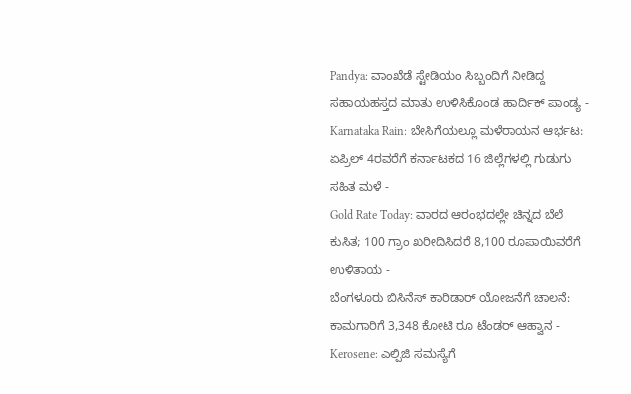Pandya: ವಾಂಖೆಡೆ ಸ್ಟೇಡಿಯಂ ಸಿಬ್ಬಂದಿಗೆ ನೀಡಿದ್ದ ಸಹಾಯಹಸ್ತದ ಮಾತು ಉಳಿಸಿಕೊಂಡ ಹಾರ್ದಿಕ್ ಪಾಂಡ್ಯ -
Karnataka Rain: ಬೇಸಿಗೆಯಲ್ಲೂ ಮಳೆರಾಯನ ಆರ್ಭಟ: ಏಪ್ರಿಲ್ 4ರವರೆಗೆ ಕರ್ನಾಟಕದ 16 ಜಿಲ್ಲೆಗಳಲ್ಲಿ ಗುಡುಗು ಸಹಿತ ಮಳೆ -
Gold Rate Today: ವಾರದ ಆರಂಭದಲ್ಲೇ ಚಿನ್ನದ ಬೆಲೆ ಕುಸಿತ; 100 ಗ್ರಾಂ ಖರೀದಿಸಿದರೆ 8,100 ರೂಪಾಯಿವರೆಗೆ ಉಳಿತಾಯ -
ಬೆಂಗಳೂರು ಬಿಸಿನೆಸ್ ಕಾರಿಡಾರ್ ಯೋಜನೆಗೆ ಚಾಲನೆ: ಕಾಮಗಾರಿಗೆ 3,348 ಕೋಟಿ ರೂ ಟೆಂಡರ್ ಆಹ್ವಾನ -
Kerosene: ಎಲ್ಪಿಜಿ ಸಮಸ್ಯೆಗೆ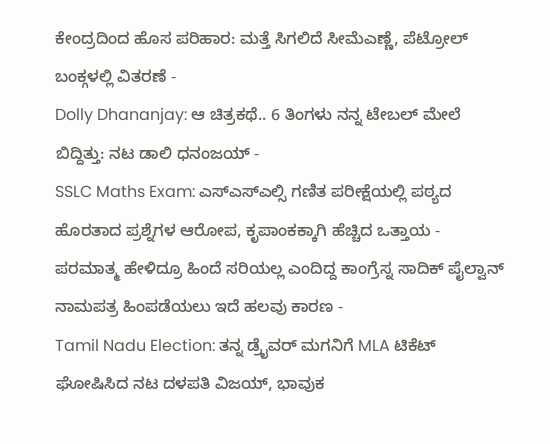ಕೇಂದ್ರದಿಂದ ಹೊಸ ಪರಿಹಾರ: ಮತ್ತೆ ಸಿಗಲಿದೆ ಸೀಮೆಎಣ್ಣೆ, ಪೆಟ್ರೋಲ್ ಬಂಕ್ಗಳಲ್ಲಿ ವಿತರಣೆ -
Dolly Dhananjay: ಆ ಚಿತ್ರಕಥೆ.. 6 ತಿಂಗಳು ನನ್ನ ಟೇಬಲ್ ಮೇಲೆ ಬಿದ್ದಿತ್ತು: ನಟ ಡಾಲಿ ಧನಂಜಯ್ -
SSLC Maths Exam: ಎಸ್ಎಸ್ಎಲ್ಸಿ ಗಣಿತ ಪರೀಕ್ಷೆಯಲ್ಲಿ ಪಠ್ಯದ ಹೊರತಾದ ಪ್ರಶ್ನೆಗಳ ಆರೋಪ, ಕೃಪಾಂಕಕ್ಕಾಗಿ ಹೆಚ್ಚಿದ ಒತ್ತಾಯ -
ಪರಮಾತ್ಮ ಹೇಳಿದ್ರೂ ಹಿಂದೆ ಸರಿಯಲ್ಲ ಎಂದಿದ್ದ ಕಾಂಗ್ರೆಸ್ನ ಸಾದಿಕ್ ಪೈಲ್ವಾನ್ ನಾಮಪತ್ರ ಹಿಂಪಡೆಯಲು ಇದೆ ಹಲವು ಕಾರಣ -
Tamil Nadu Election: ತನ್ನ ಡ್ರೈವರ್ ಮಗನಿಗೆ MLA ಟಿಕೆಟ್ ಘೋಷಿಸಿದ ನಟ ದಳಪತಿ ವಿಜಯ್, ಭಾವುಕ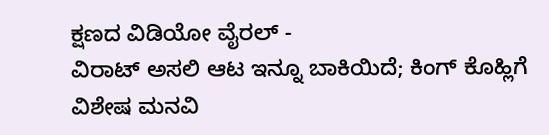ಕ್ಷಣದ ವಿಡಿಯೋ ವೈರಲ್ -
ವಿರಾಟ್ ಅಸಲಿ ಆಟ ಇನ್ನೂ ಬಾಕಿಯಿದೆ; ಕಿಂಗ್ ಕೊಹ್ಲಿಗೆ ವಿಶೇಷ ಮನವಿ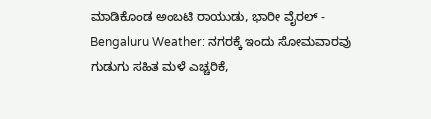ಮಾಡಿಕೊಂಡ ಅಂಬಟಿ ರಾಯುಡು, ಭಾರೀ ವೈರಲ್ -
Bengaluru Weather: ನಗರಕ್ಕೆ ಇಂದು ಸೋಮವಾರವು ಗುಡುಗು ಸಹಿತ ಮಳೆ ಎಚ್ಚರಿಕೆ,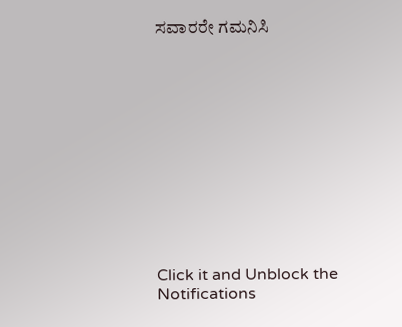ಸವಾರರೇ ಗಮನಿಸಿ












Click it and Unblock the Notifications